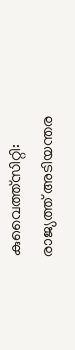കുവൈത്ത്സിറ്റി: രാജ്യത്ത് അടിയന്തര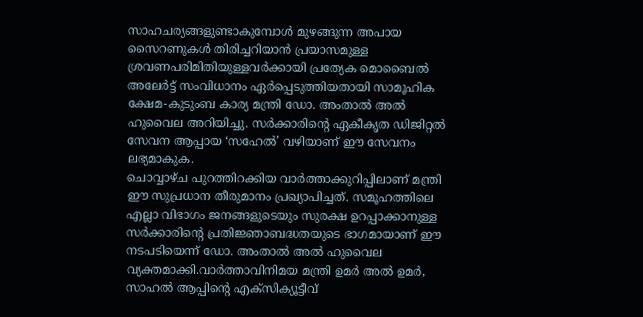സാഹചര്യങ്ങളുണ്ടാകുമ്പോൾ മുഴങ്ങുന്ന അപായ സൈറണുകൾ തിരിച്ചറിയാൻ പ്രയാസമുള്ള ശ്രവണപരിമിതിയുള്ളവർക്കായി പ്രത്യേക മൊബൈൽ അലേർട്ട് സംവിധാനം ഏർപ്പെടുത്തിയതായി സാമൂഹിക ക്ഷേമ-കുടുംബ കാര്യ മന്ത്രി ഡോ. അംതാൽ അൽ ഹുവൈല അറിയിച്ചു. സർക്കാരിന്റെ ഏകീകൃത ഡിജിറ്റൽ സേവന ആപ്പായ ‘സഹേൽ’ വഴിയാണ് ഈ സേവനം ലഭ്യമാകുക.
ചൊവ്വാഴ്ച പുറത്തിറക്കിയ വാർത്താക്കുറിപ്പിലാണ് മന്ത്രി ഈ സുപ്രധാന തീരുമാനം പ്രഖ്യാപിച്ചത്. സമൂഹത്തിലെ എല്ലാ വിഭാഗം ജനങ്ങളുടെയും സുരക്ഷ ഉറപ്പാക്കാനുള്ള സർക്കാരിന്റെ പ്രതിജ്ഞാബദ്ധതയുടെ ഭാഗമായാണ് ഈ നടപടിയെന്ന് ഡോ. അംതാൽ അൽ ഹുവൈല വ്യക്തമാക്കി.വാർത്താവിനിമയ മന്ത്രി ഉമർ അൽ ഉമർ, സാഹൽ ആപ്പിന്റെ എക്സിക്യൂട്ടീവ്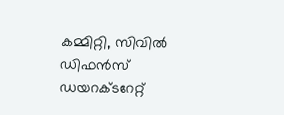കമ്മിറ്റി, സിവിൽ ഡിഫൻസ് ഡയറക്ടറേറ്റ്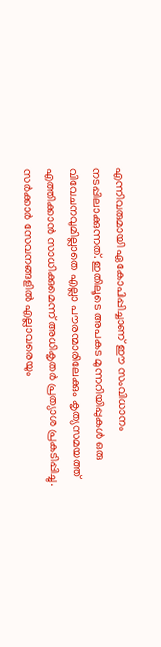എന്നിവരുമായി ഏകോപിപ്പിച്ചാണ് ഈ സംവിധാനം നടപ്പിലാക്കുന്നത്. ഇതിലൂടെ അപകട മുന്നറിയിപ്പുകൾ ഒരു വിവേചനവുമില്ലാതെ എല്ലാ പൗരന്മാരിലേക്കും കൃത്യസമയത്ത് എത്തിക്കാൻ സാധിക്കുമെന്ന് അധികൃതർ പ്രത്യാശ പ്രകടിപ്പിച്ചു.
സർക്കാർ സേവനങ്ങളിൽ എല്ലാവരെയും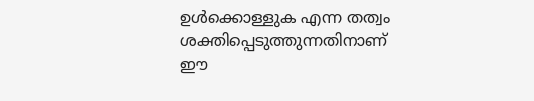ഉൾക്കൊള്ളുക എന്ന തത്വം ശക്തിപ്പെടുത്തുന്നതിനാണ് ഈ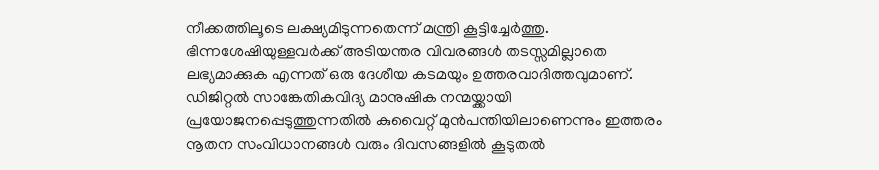നീക്കത്തിലൂടെ ലക്ഷ്യമിടുന്നതെന്ന് മന്ത്രി കൂട്ടിച്ചേർത്തു. ഭിന്നശേഷിയുള്ളവർക്ക് അടിയന്തര വിവരങ്ങൾ തടസ്സമില്ലാതെ ലഭ്യമാക്കുക എന്നത് ഒരു ദേശീയ കടമയും ഉത്തരവാദിത്തവുമാണ്. ഡിജിറ്റൽ സാങ്കേതികവിദ്യ മാനുഷിക നന്മയ്ക്കായി പ്രയോജനപ്പെടുത്തുന്നതിൽ കുവൈറ്റ് മുൻപന്തിയിലാണെന്നും ഇത്തരം നൂതന സംവിധാനങ്ങൾ വരും ദിവസങ്ങളിൽ കൂടുതൽ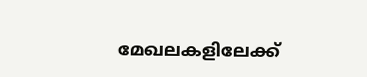മേഖലകളിലേക്ക്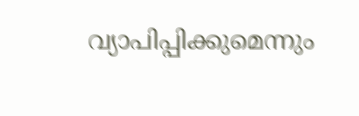വ്യാപിപ്പിക്കുമെന്നും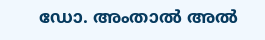ഡോ. അംതാൽ അൽ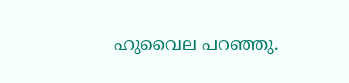ഹുവൈല പറഞ്ഞു.